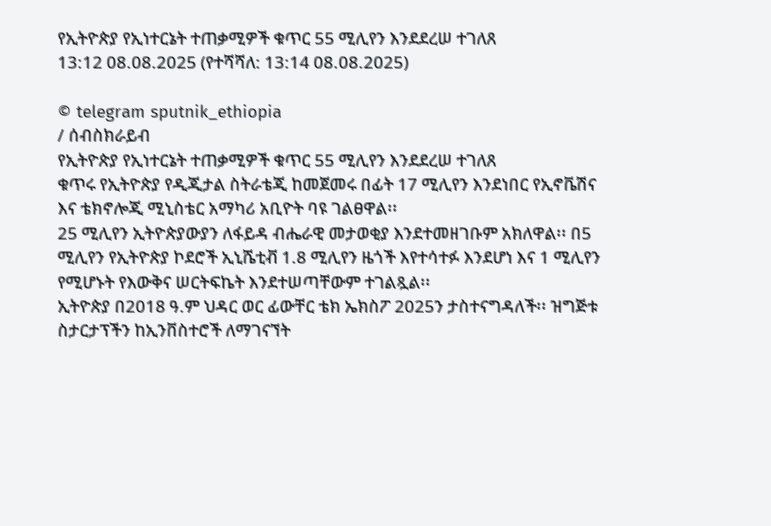የኢትዮጵያ የኢነተርኔት ተጠቃሚዎች ቁጥር 55 ሚሊየን እንደደረሠ ተገለጸ
13:12 08.08.2025 (የተሻሻለ: 13:14 08.08.2025)

© telegram sputnik_ethiopia
/ ሰብስክራይብ
የኢትዮጵያ የኢነተርኔት ተጠቃሚዎች ቁጥር 55 ሚሊየን እንደደረሠ ተገለጸ
ቁጥሩ የኢትዮጵያ የዲጂታል ስትራቴጂ ከመጀመሩ በፊት 17 ሚሊየን እንደነበር የኢኖቬሽና እና ቴክኖሎጂ ሚኒስቴር አማካሪ አቢዮት ባዩ ገልፀዋል፡፡
25 ሚሊየን ኢትዮጵያውያን ለፋይዳ ብሔራዊ መታወቂያ እንደተመዘገቡም አክለዋል፡፡ በ5 ሚሊየን የኢትዮጵያ ኮደሮች ኢኒሼቲቭ 1.8 ሚሊየን ዜጎች እየተሳተፉ እንደሆነ እና 1 ሚሊየን የሚሆኑት የእውቅና ሠርትፍኬት እንደተሠጣቸውም ተገልጿል፡፡
ኢትዮጵያ በ2018 ዓ.ም ህዳር ወር ፊውቸር ቴክ ኤክስፖ 2025ን ታስተናግዳለች፡፡ ዝግጅቱ ስታርታፕችን ከኢንቨስተሮች ለማገናኘት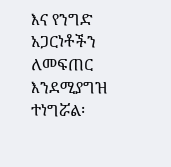እና የንግድ አጋርነቶችን ለመፍጠር እንደሚያግዝ ተነግሯል፡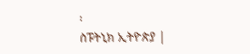፡
ስፑትኒክ ኢትዮጵያ |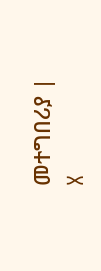መተግበሪያ | X